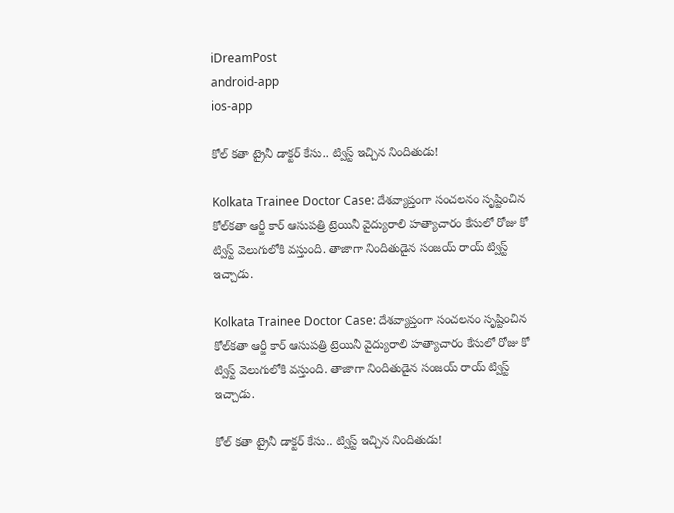iDreamPost
android-app
ios-app

కోల్ కతా ట్రైనీ డాక్టర్ కేసు.. ట్విస్ట్ ఇచ్చిన నిందితుడు!

Kolkata Trainee Doctor Case: దేశవ్యాప్తంగా సంచలనం సృష్టించిన కోల్‌కతా ఆర్జీ కార్ ఆసుపత్రి ట్రెయినీ వైద్యురాలి హత్యాచారం కేసులో రోజు కో ట్విస్ట్ వెలుగులోకి వస్తుంది. తాజాగా నిందితుడైన సంజయ్ రాయ్ ట్విస్ట్ ఇచ్చాడు.

Kolkata Trainee Doctor Case: దేశవ్యాప్తంగా సంచలనం సృష్టించిన కోల్‌కతా ఆర్జీ కార్ ఆసుపత్రి ట్రెయినీ వైద్యురాలి హత్యాచారం కేసులో రోజు కో ట్విస్ట్ వెలుగులోకి వస్తుంది. తాజాగా నిందితుడైన సంజయ్ రాయ్ ట్విస్ట్ ఇచ్చాడు.

కోల్ కతా ట్రైనీ డాక్టర్ కేసు.. ట్విస్ట్ ఇచ్చిన నిందితుడు!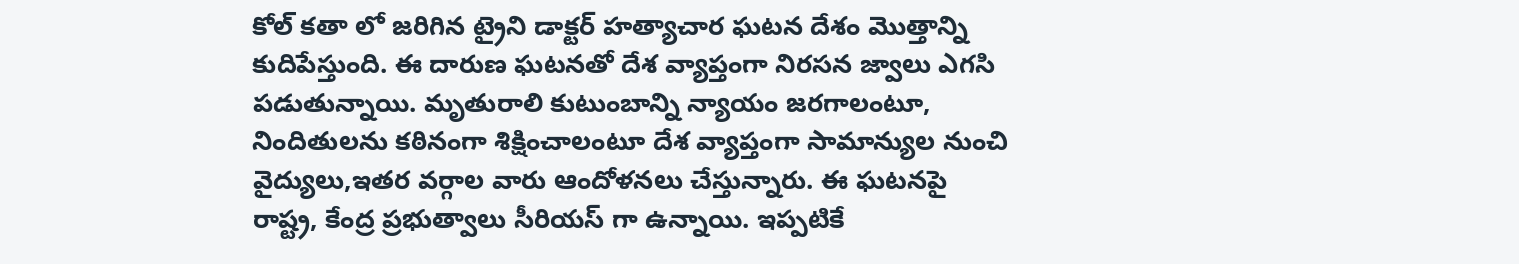కోల్ కతా లో జరిగిన ట్రైని డాక్టర్ హత్యాచార ఘటన దేశం మొత్తాన్ని కుదిపేస్తుంది. ఈ దారుణ ఘటనతో దేశ వ్యాప్తంగా నిరసన జ్వాలు ఎగసి పడుతున్నాయి. మృతురాలి కుటుంబాన్ని న్యాయం జరగాలంటూ, నిందితులను కఠినంగా శిక్షించాలంటూ దేశ వ్యాప్తంగా సామాన్యుల నుంచి వైద్యులు,ఇతర వర్గాల వారు ఆందోళనలు చేస్తున్నారు. ఈ ఘటనపై రాష్ట్ర, కేంద్ర ప్రభుత్వాలు సీరియస్ గా ఉన్నాయి. ఇప్పటికే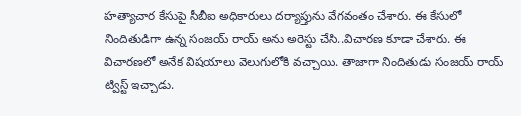హత్యాచార కేసుపై సీబీఐ అధికారులు దర్యాప్తును వేగవంతం చేశారు. ఈ కేసులో నిందితుడిగా ఉన్న సంజయ్ రాయ్ అను అరెస్టు చేసి..విచారణ కూడా చేశారు. ఈ విచారణలో అనేక విషయాలు వెలుగులోకి వచ్చాయి. తాజాగా నిందితుడు సంజయ్ రాయ్ ట్విస్ట్ ఇచ్చాడు.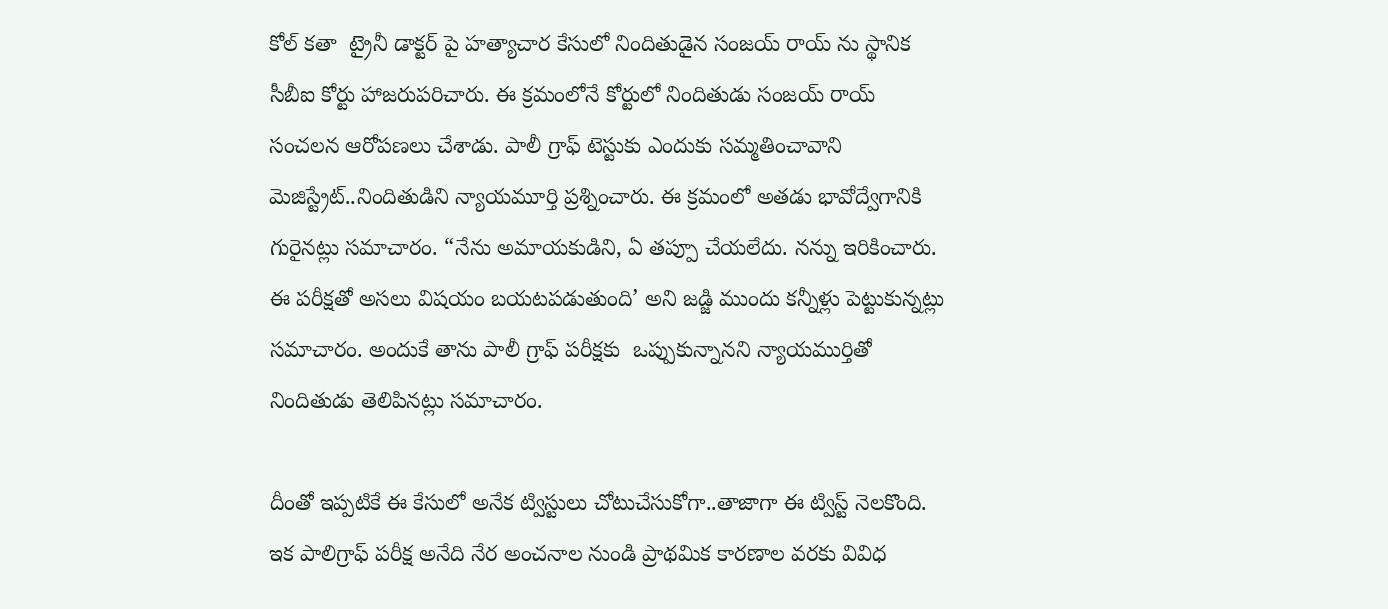కోల్ కతా  ట్రైనీ డాక్టర్ పై హత్యాచార కేసులో నిందితుడైన సంజయ్ రాయ్ ను స్థానిక సీబీఐ కోర్టు హాజరుపరిచారు. ఈ క్రమంలోనే కోర్టులో నిందితుడు సంజయ్ రాయ్ సంచలన ఆరోపణలు చేశాడు. పాలీ గ్రాఫ్ టెస్టుకు ఎందుకు సమ్మతించావాని మెజిస్ట్రేట్..నిందితుడిని న్యాయమూర్తి ప్రశ్నించారు. ఈ క్రమంలో అతడు భావోద్వేగానికి గురైనట్లు సమాచారం. “నేను అమాయకుడిని, ఏ తప్పూ చేయలేదు. నన్ను ఇరికించారు. ఈ పరీక్షతో అసలు విషయం బయటపడుతుంది’ అని జడ్జి ముందు కన్నీళ్లు పెట్టుకున్నట్లు సమాచారం. అందుకే తాను పాలీ గ్రాఫ్ పరీక్షకు  ఒప్పుకున్నానని న్యాయముర్తితో నిందితుడు తెలిపినట్లు సమాచారం.

దీంతో ఇప్పటికే ఈ కేసులో అనేక ట్విస్టులు చోటుచేసుకోగా..తాజాగా ఈ ట్విస్ట్ నెలకొంది. ఇక పాలిగ్రాఫ్ పరీక్ష అనేది నేర అంచనాల నుండి ప్రాథమిక కారణాల వరకు వివిధ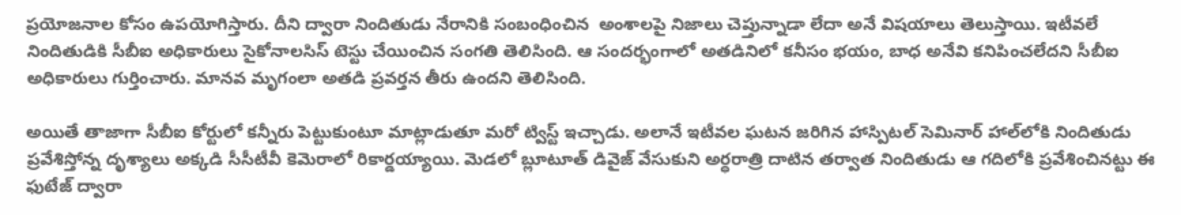ప్రయోజనాల కోసం ఉపయోగిస్తారు. దీని ద్వారా నిందితుడు నేరానికి సంబంధించిన  అంశాలపై నిజాలు చెప్తున్నాడా లేదా అనే విషయాలు తెలుస్తాయి. ఇటీవలే నిందితుడికి సీబీఐ అధికారులు సైకోనాలసిస్ టెస్టు చేయించిన సంగతి తెలిసింది. ఆ సందర్భంగాలో అతడినిలో కనీసం భయం, బాధ అనేవి కనిపించలేదని సీబీఐ అధికారులు గుర్తించారు. మానవ మృగంలా అతడి ప్రవర్తన తీరు ఉందని తెలిసింది.

అయితే తాజాగా సీబీఐ కోర్టులో కన్నీరు పెట్టుకుంటూ మాట్లాడుతూ మరో ట్విస్ట్ ఇచ్చాడు. అలానే ఇటీవల ఘటన జరిగిన హాస్పిటల్‌ సెమినార్ హాల్‌లోకి నిందితుడు ప్రవేశిస్తోన్న దృశ్యాలు అక్కడి సీసీటీవీ కెమెరాలో రికార్డయ్యాయి. మెడలో బ్లూటూత్ డివైజ్ వేసుకుని అర్ధరాత్రి దాటిన తర్వాత నిందితుడు ఆ గదిలోకి ప్రవేశించినట్టు ఈ ఫుటేజ్ ద్వారా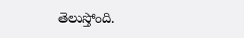తెలుస్తోంది.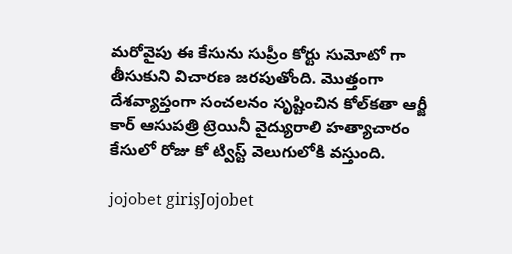మరోవైపు ఈ కేసును సుప్రీం కోర్టు సుమోటో గా తీసుకుని విచారణ జరపుతోంది. మొత్తంగా దేశవ్యాప్తంగా సంచలనం సృష్టించిన కోల్‌కతా ఆర్జీ కార్ ఆసుపత్రి ట్రెయినీ వైద్యురాలి హత్యాచారం కేసులో రోజు కో ట్విస్ట్ వెలుగులోకి వస్తుంది.

jojobet girişJojobet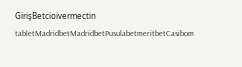GirişBetcioivermectin tabletMadridbetMadridbetPusulabetmeritbetCasibom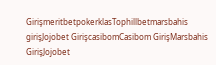GirişmeritbetpokerklasTophillbetmarsbahis girişJojobet GirişcasibomCasibom GirişMarsbahis GirişJojobet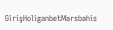GirişHoliganbetMarsbahis